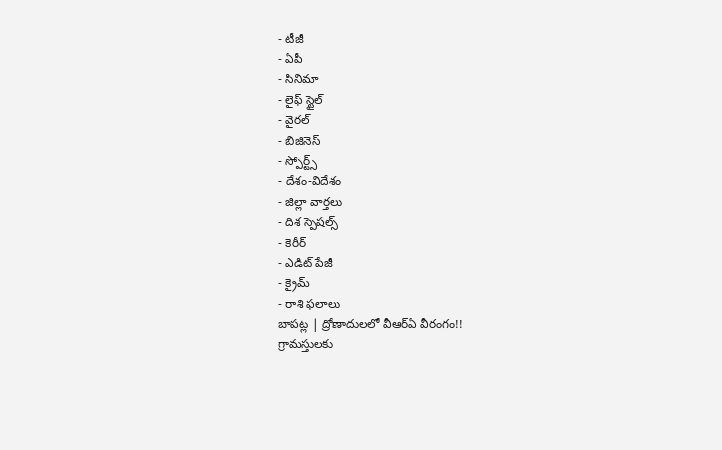- టీజీ
- ఏపీ
- సినిమా
- లైఫ్ స్టైల్
- వైరల్
- బిజినెస్
- స్పోర్ట్స్
- దేశం-విదేశం
- జిల్లా వార్తలు
- దిశ స్పెషల్స్
- కెరీర్
- ఎడిట్ పేజీ
- క్రైమ్
- రాశి ఫలాలు
బాపట్ల | ద్రోణాదులలో వీఆర్ఏ వీరంగం!!
గ్రామస్తులకు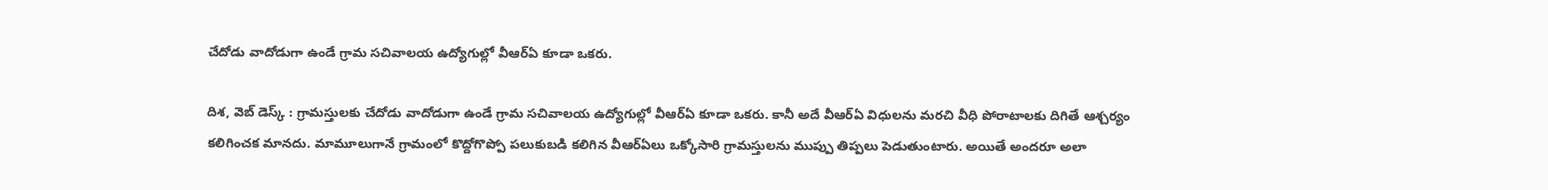చేదోడు వాదోడుగా ఉండే గ్రామ సచివాలయ ఉద్యోగుల్లో వీఆర్ఏ కూడా ఒకరు.

దిశ, వెబ్ డెస్క్ : గ్రామస్తులకు చేదోడు వాదోడుగా ఉండే గ్రామ సచివాలయ ఉద్యోగుల్లో వీఆర్ఏ కూడా ఒకరు. కానీ అదే వీఆర్ఏ విధులను మరచి వీధి పోరాటాలకు దిగితే ఆశ్చర్యం కలిగించక మానదు. మామూలుగానే గ్రామంలో కొద్దోగొప్పో పలుకుబడి కలిగిన వీఆర్ఏలు ఒక్కోసారి గ్రామస్తులను ముప్పు తిప్పలు పెడుతుంటారు. అయితే అందరూ అలా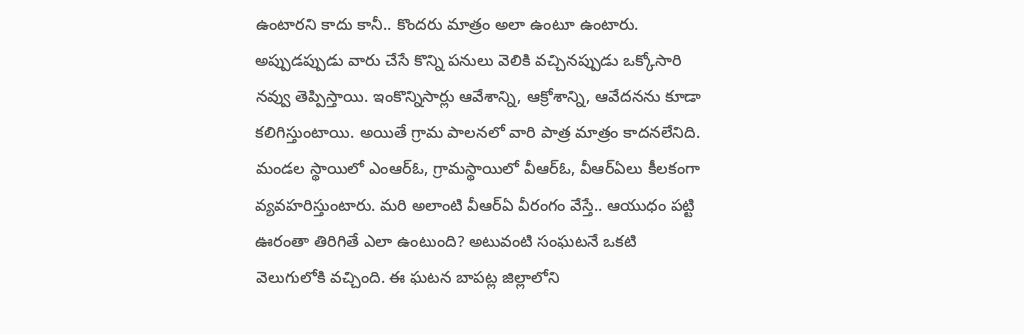ఉంటారని కాదు కానీ.. కొందరు మాత్రం అలా ఉంటూ ఉంటారు. అప్పుడప్పుడు వారు చేసే కొన్ని పనులు వెలికి వచ్చినప్పుడు ఒక్కోసారి నవ్వు తెప్పిస్తాయి. ఇంకొన్నిసార్లు ఆవేశాన్ని, ఆక్రోశాన్ని, ఆవేదనను కూడా కలిగిస్తుంటాయి. అయితే గ్రామ పాలనలో వారి పాత్ర మాత్రం కాదనలేనిది. మండల స్థాయిలో ఎంఆర్ఓ, గ్రామస్థాయిలో వీఆర్ఓ, వీఆర్ఏలు కీలకంగా వ్యవహరిస్తుంటారు. మరి అలాంటి వీఆర్ఏ వీరంగం వేస్తే.. ఆయుధం పట్టి ఊరంతా తిరిగితే ఎలా ఉంటుంది? అటువంటి సంఘటనే ఒకటి వెలుగులోకి వచ్చింది. ఈ ఘటన బాపట్ల జిల్లాలోని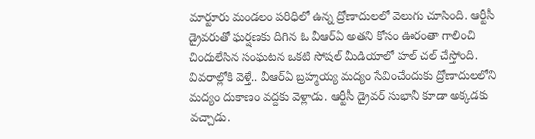మార్టూరు మండలం పరిధిలో ఉన్న ద్రోణాదులలో వెలుగు చూసింది. ఆర్టీసీ డ్రైవరుతో ఘర్షణకు దిగిన ఓ వీఆర్ఏ అతని కోసం ఊరంతా గాలించి చిందులేసిన సంఘటన ఒకటి సోషల్ మీడియాలో హల్ చల్ చేస్తోంది.
వివరాల్లోకి వెళ్తే.. వీఆర్ఏ బ్రహ్మయ్య మద్యం సేవించేందుకు ద్రోణాదులలోని మద్యం దుకాణం వద్దకు వెళ్లాడు. ఆర్టీసీ డ్రైవర్ సుభానీ కూడా అక్కడకు వచ్చాడు.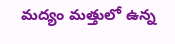మద్యం మత్తులో ఉన్న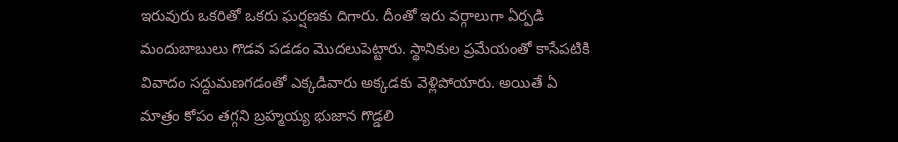ఇరువురు ఒకరితో ఒకరు ఘర్షణకు దిగారు. దీంతో ఇరు వర్గాలుగా ఏర్పడి మందుబాబులు గొడవ పడడం మొదలుపెట్టారు. స్థానికుల ప్రమేయంతో కాసేపటికి వివాదం సద్దుమణగడంతో ఎక్కడివారు అక్కడకు వెళ్లిపోయారు. అయితే ఏ మాత్రం కోపం తగ్గని బ్రహ్మయ్య భుజాన గొడ్డలి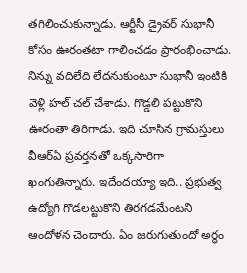తగిలించుకున్నాడు. ఆర్టీసీ డ్రైవర్ సుభానీ కోసం ఊరంతటా గాలించడం ప్రారంభించాడు. నిన్ను వదిలేది లేదనుకుంటూ సుభానీ ఇంటికి వెళ్లి హల్ చల్ చేశాడు. గొడ్డలి పట్టుకొని ఊరంతా తిరిగాడు. ఇది చూసిన గ్రామస్తులు వీఆర్ఏ ప్రవర్తనతో ఒక్కసారిగా ఖంగుతిన్నారు. ఇదేందయ్యా ఇది.. ప్రభుత్వ ఉద్యోగి గొడలట్టుకొని తిరగడమేంటని ఆందోళన చెందారు. ఏం జరుగుతుందో అర్థం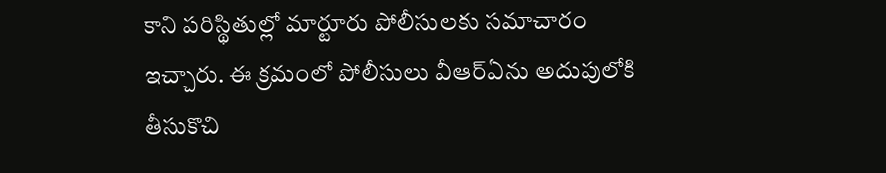కాని పరిస్థితుల్లో మార్టూరు పోలీసులకు సమాచారం ఇచ్చారు. ఈ క్రమంలో పోలీసులు వీఆర్ఏను అదుపులోకి తీసుకొచి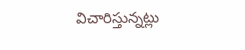విచారిస్తున్నట్లు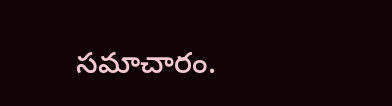సమాచారం.